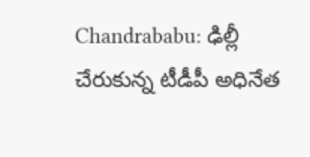Chandrababu: ఢిల్లీ చేరుకున్న టీడీపీ అధినేత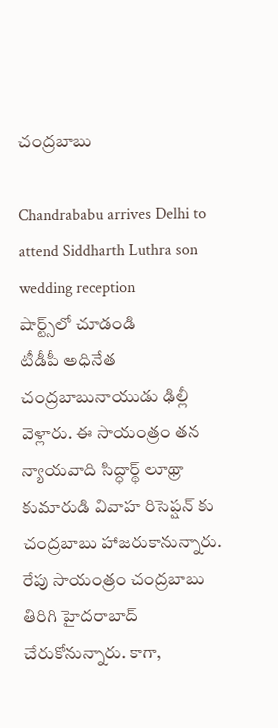చంద్రబాబు

Chandrababu arrives Delhi to attend Siddharth Luthra son wedding reception
షార్ట్స్‌లో చూడండి
టీడీపీ అధినేత చంద్రబాబునాయుడు ఢిల్లీ వెళ్లారు. ఈ సాయంత్రం తన న్యాయవాది సిద్ధార్థ్ లూథ్రా కుమారుడి వివాహ రిసెప్షన్ కు చంద్రబాబు హాజరుకానున్నారు. రేపు సాయంత్రం చంద్రబాబు తిరిగి హైదరాబాద్ చేరుకోనున్నారు. కాగా,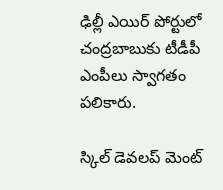ఢిల్లీ ఎయిర్ పోర్టులో చంద్రబాబుకు టీడీపీ ఎంపీలు స్వాగతం పలికారు.

స్కిల్ డెవలప్ మెంట్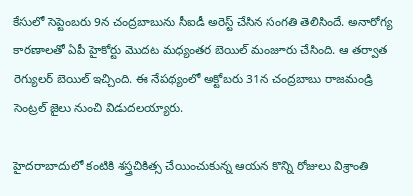కేసులో సెప్టెంబరు 9న చంద్రబాబును సీఐడీ అరెస్ట్ చేసిన సంగతి తెలిసిందే. అనారోగ్య కారణాలతో ఏపీ హైకోర్టు మొదట మధ్యంతర బెయిల్ మంజూరు చేసింది. ఆ తర్వాత రెగ్యులర్ బెయిల్ ఇచ్చింది. ఈ నేపథ్యంలో అక్టోబరు 31న చంద్రబాబు రాజమండ్రి సెంట్రల్ జైలు నుంచి విడుదలయ్యారు.

హైదరాబాదులో కంటికి శస్త్రచికిత్స చేయించుకున్న ఆయన కొన్ని రోజులు విశ్రాంతి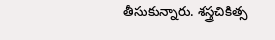తీసుకున్నారు. శస్త్రచికిత్స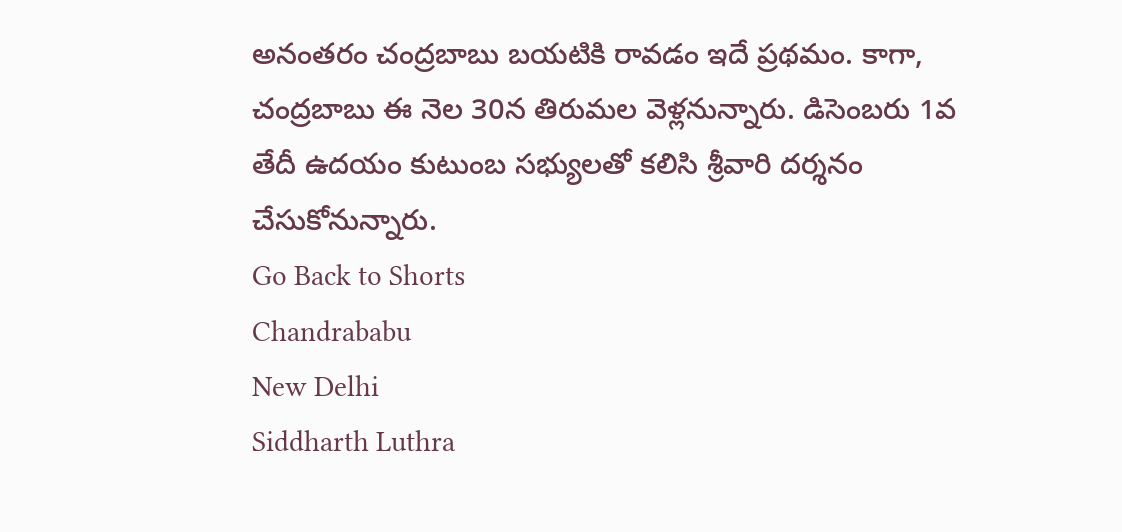అనంతరం చంద్రబాబు బయటికి రావడం ఇదే ప్రథమం. కాగా, చంద్రబాబు ఈ నెల 30న తిరుమల వెళ్లనున్నారు. డిసెంబరు 1వ తేదీ ఉదయం కుటుంబ సభ్యులతో కలిసి శ్రీవారి దర్శనం చేసుకోనున్నారు.
Go Back to Shorts
Chandrababu
New Delhi
Siddharth Luthra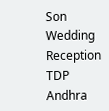Son
Wedding Reception
TDP
Andhra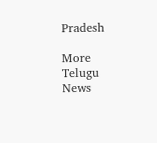Pradesh

More Telugu News